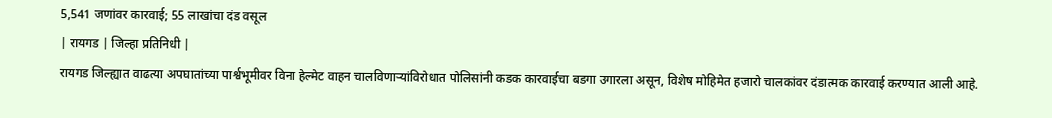5,541 जणांवर कारवाई; 55 लाखांचा दंड वसूल
| रायगड | जिल्हा प्रतिनिधी |
रायगड जिल्ह्यात वाढत्या अपघातांच्या पार्श्वभूमीवर विना हेल्मेट वाहन चालविणाऱ्यांविरोधात पोलिसांनी कडक कारवाईचा बडगा उगारला असून, विशेष मोहिमेत हजारो चालकांवर दंडात्मक कारवाई करण्यात आली आहे.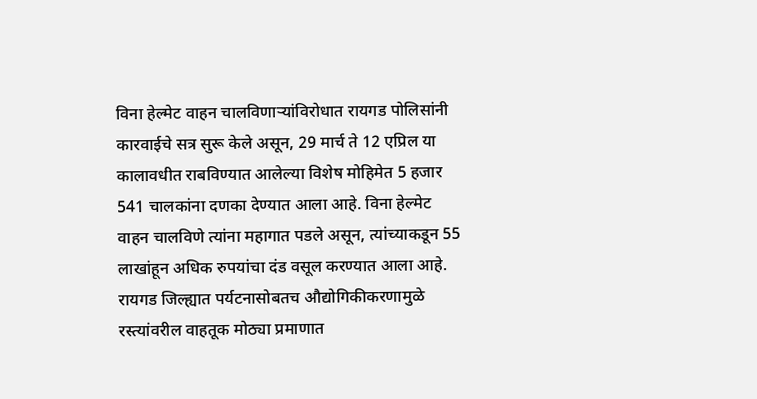विना हेल्मेट वाहन चालविणाऱ्यांविरोधात रायगड पोलिसांनी कारवाईचे सत्र सुरू केले असून, 29 मार्च ते 12 एप्रिल या कालावधीत राबविण्यात आलेल्या विशेष मोहिमेत 5 हजार 541 चालकांना दणका देण्यात आला आहे. विना हेल्मेट वाहन चालविणे त्यांना महागात पडले असून, त्यांच्याकडून 55 लाखांहून अधिक रुपयांचा दंड वसूल करण्यात आला आहे.
रायगड जिल्ह्यात पर्यटनासोबतच औद्योगिकीकरणामुळे रस्त्यांवरील वाहतूक मोठ्या प्रमाणात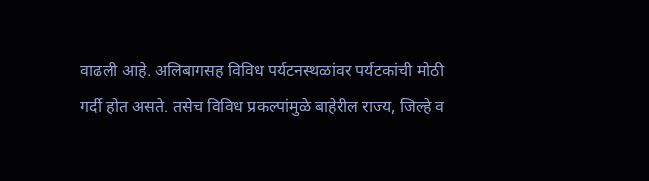वाढली आहे. अलिबागसह विविध पर्यटनस्थळांवर पर्यटकांची मोठी गर्दी होत असते. तसेच विविध प्रकल्पांमुळे बाहेरील राज्य, जिल्हे व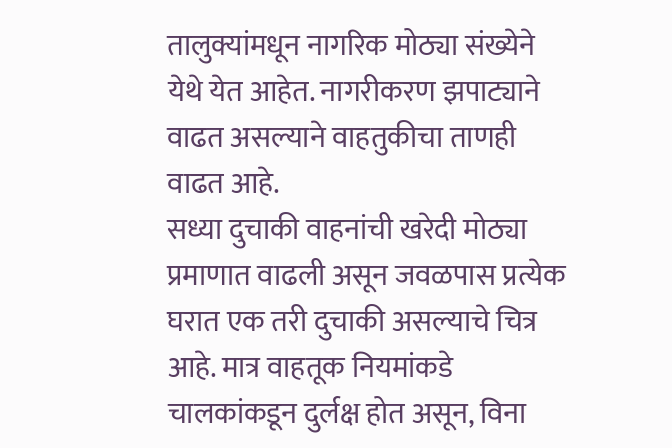तालुक्यांमधून नागरिक मोठ्या संख्येने येथे येत आहेत. नागरीकरण झपाट्याने वाढत असल्याने वाहतुकीचा ताणही वाढत आहे.
सध्या दुचाकी वाहनांची खरेदी मोठ्या प्रमाणात वाढली असून जवळपास प्रत्येक घरात एक तरी दुचाकी असल्याचे चित्र आहे. मात्र वाहतूक नियमांकडे चालकांकडून दुर्लक्ष होत असून, विना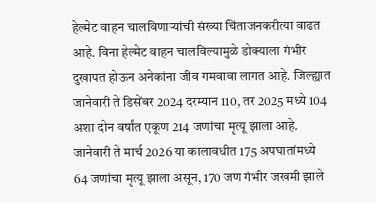हेल्मेट वाहन चालविणाऱ्यांची संख्या चिंताजनकरीत्या वाढत आहे. विना हेल्मेट वाहन चालविल्यामुळे डोक्याला गंभीर दुखापत होऊन अनेकांना जीव गमवावा लागत आहे. जिल्ह्यात जानेवारी ते डिसेंबर 2024 दरम्यान 110, तर 2025 मध्ये 104 अशा दोन वर्षांत एकूण 214 जणांचा मृत्यू झाला आहे. जानेवारी ते मार्च 2026 या कालावधीत 175 अपघातांमध्ये 64 जणांचा मृत्यू झाला असून, 170 जण गंभीर जखमी झाले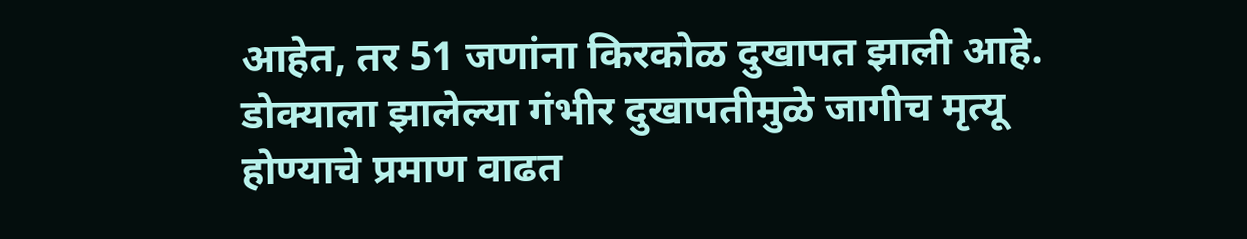आहेत, तर 51 जणांना किरकोळ दुखापत झाली आहे. डोक्याला झालेल्या गंभीर दुखापतीमुळे जागीच मृत्यू होण्याचे प्रमाण वाढत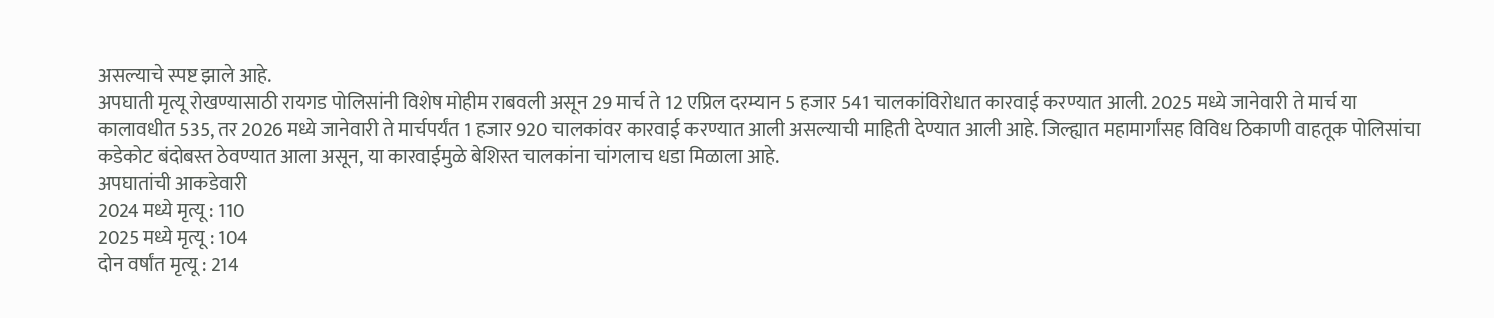असल्याचे स्पष्ट झाले आहे.
अपघाती मृत्यू रोखण्यासाठी रायगड पोलिसांनी विशेष मोहीम राबवली असून 29 मार्च ते 12 एप्रिल दरम्यान 5 हजार 541 चालकांविरोधात कारवाई करण्यात आली. 2025 मध्ये जानेवारी ते मार्च या कालावधीत 535, तर 2026 मध्ये जानेवारी ते मार्चपर्यंत 1 हजार 920 चालकांवर कारवाई करण्यात आली असल्याची माहिती देण्यात आली आहे. जिल्ह्यात महामार्गांसह विविध ठिकाणी वाहतूक पोलिसांचा कडेकोट बंदोबस्त ठेवण्यात आला असून, या कारवाईमुळे बेशिस्त चालकांना चांगलाच धडा मिळाला आहे.
अपघातांची आकडेवारी
2024 मध्ये मृत्यू : 110
2025 मध्ये मृत्यू : 104
दोन वर्षांत मृत्यू : 214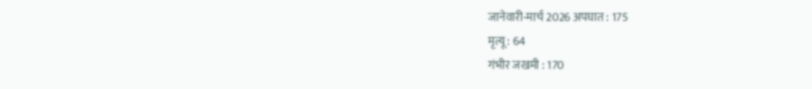जानेवारी-मार्च 2026 अपघात : 175
मृत्यू : 64
गंभीर जखमी : 170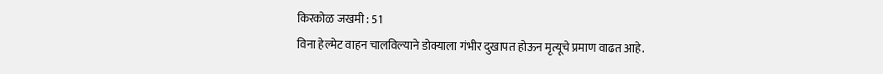किरकोळ जखमी : 51
विना हेल्मेट वाहन चालविल्याने डोक्याला गंभीर दुखापत होऊन मृत्यूचे प्रमाण वाढत आहे.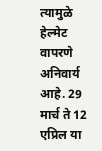त्यामुळे हेल्मेट वापरणे अनिवार्य आहे. 29 मार्च ते 12 एप्रिल या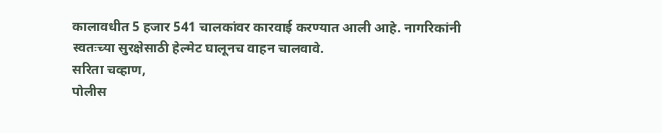कालावधीत 5 हजार 541 चालकांवर कारवाई करण्यात आली आहे. नागरिकांनी स्वतःच्या सुरक्षेसाठी हेल्मेट घालूनच वाहन चालवावे.
सरिता चव्हाण,
पोलीस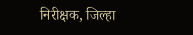निरीक्षक, जिल्हा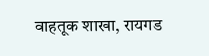वाहतूक शाखा, रायगड